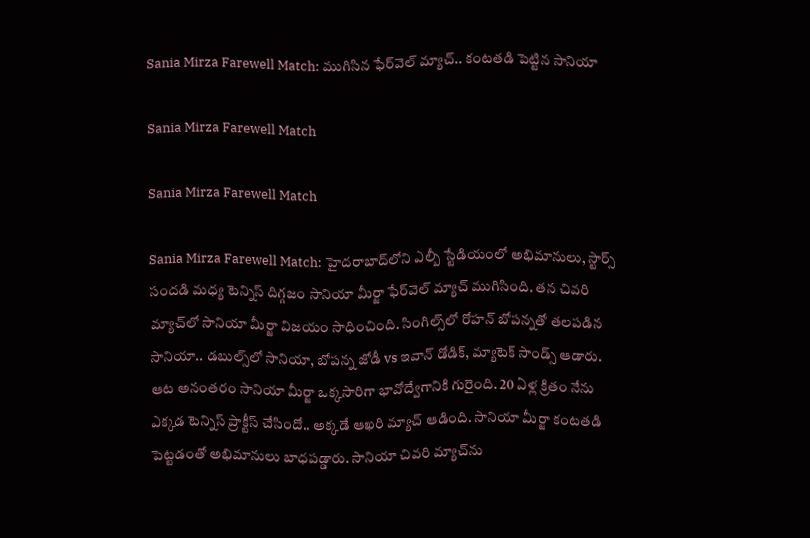Sania Mirza Farewell Match: ముగిసిన ఫేర్‌వెల్‌ మ్యాచ్‌.. కంటతడి పెట్టిన సానియా

Sania Mirza Farewell Match

Sania Mirza Farewell Match

Sania Mirza Farewell Match: హైదరాబాద్‌లోని ఎల్బీ స్టేడియంలో అభిమానులు, స్టార్స్ సందడి మధ్య టెన్నిస్ దిగ్గజం సానియా మీర్జా ఫేర్‌వెల్‌ మ్యాచ్‌ ముగిసింది. తన చివరి మ్యాచ్‌లో సానియా మీర్జా విజయం సాధించింది. సింగిల్స్‌లో రోహన్‌ బోపన్నతో తలపడిన సానియా.. డబుల్స్‌లో సానియా, బోపన్న జోడీ vs ఇవాన్ డోడిక్, మ్యాటెక్ సాండ్స్ ఆడారు. ఆట అనంతరం సానియా మీర్జా ఒక్కసారిగా భావోద్వేగానికి గురైంది. 20 ఏళ్ల క్రితం నేను ఎక్కడ టెన్నిస్ ప్రాక్టీస్ చేసిందో.. అక్కడే ఆఖ‌రి మ్యాచ్ ఆడింది. సానియా మీర్జా కంటతడి పెట్టడంతో అభిమానులు బాధపడ్డారు. సానియా చివరి మ్యాచ్‌ను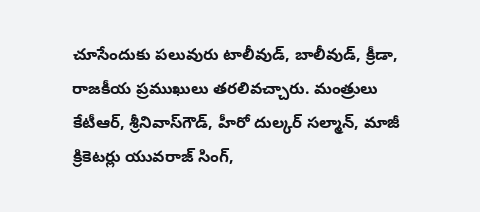చూసేందుకు పలువురు టాలీవుడ్, బాలీవుడ్, క్రీడా, రాజకీయ ప్రముఖులు తరలివచ్చారు. మంత్రులు కేటీఆర్, శ్రీనివాస్‌గౌడ్, హీరో దుల్కర్‌ సల్మాన్‌, మాజీ క్రికెటర్లు యువరాజ్ సింగ్,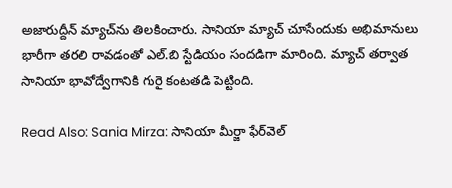అజారుద్దీన్ మ్యాచ్‌ను తిలకించారు. సానియా మ్యాచ్ చూసేందుకు అభిమానులు భారీగా తరలి రావడంతో ఎల్.బి స్టేడియం సందడిగా మారింది. మ్యాచ్ తర్వాత సానియా భావోద్వేగానికి గురై కంటతడి పెట్టింది.

Read Also: Sania Mirza: సానియా మీర్జా ఫేర్‌వెల్‌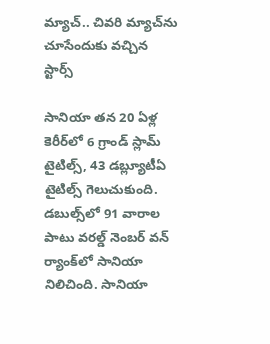మ్యాచ్‌.. చివరి మ్యాచ్‌ను చూసేందుకు వచ్చిన స్టార్స్‌

సానియా తన 20 ఏళ్ల కెరీర్‌లో 6 గ్రాండ్ స్లామ్ టైటిల్స్, 43 డబ్ల్యూటీఏ టైటిల్స్ గెలుచుకుంది. డబుల్స్‌లో 91 వారాల పాటు వరల్డ్ నెంబర్ వన్ ర్యాంక్‌లో సానియా నిలిచింది. సానియా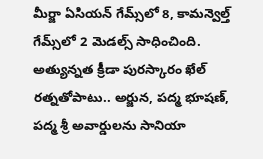మీర్జా ఏసియన్ గేమ్స్‌లో 8, కామన్వెల్త్ గేమ్స్‌లో 2 మెడల్స్ సాధించింది. అత్యున్నత క్రీడా పురస్కారం ఖేల్ రత్నతోపాటు.. అర్జున, పద్మ భూషణ్, పద్మ శ్రీ అవార్డులను సానియా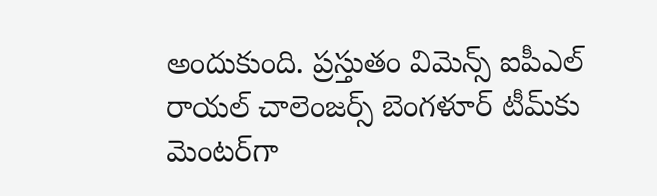అందుకుంది. ప్రస్తుతం విమెన్స్ ఐపీఎల్ రాయల్ చాలెంజర్స్ బెంగళూర్ టీమ్‌కు మెంటర్‌గా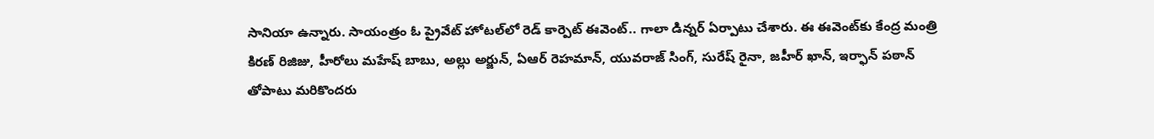సానియా ఉన్నారు. సాయంత్రం ఓ ప్రైవేట్ హోటల్‌లో రెడ్ కార్పెట్ ఈవెంట్.. గాలా డిన్నర్ ఏర్పాటు చేశారు. ఈ ఈవెంట్‌కు కేంద్ర మంత్రి కిరణ్ రిజిజు, హీరోలు మహేష్ బాబు, అల్లు అర్జున్, ఏఆర్ రెహమాన్, యువరాజ్ సింగ్, సురేష్ రైనా, జహీర్ ఖాన్, ఇర్ఫాన్ పఠాన్ తోపాటు మరికొందరు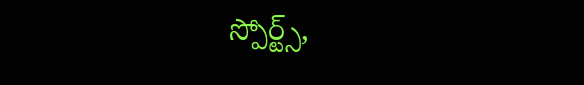స్పోర్ట్స్,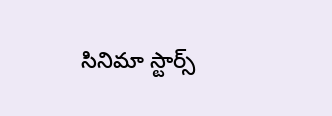సినిమా స్టార్స్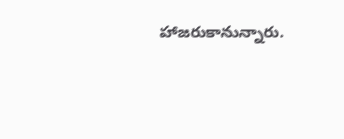హాజరుకానున్నారు.